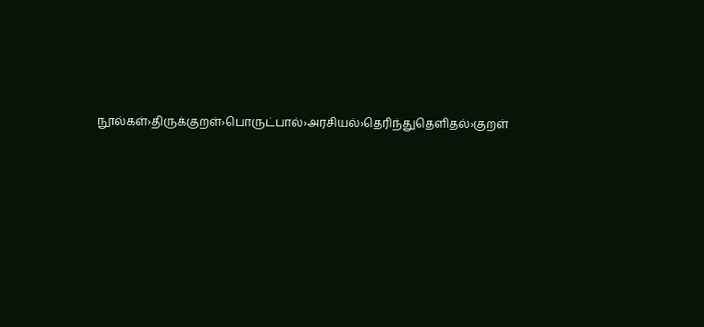நூல்கள்›திருக்குறள்›பொருட்பால்›அரசியல்›தெரிந்துதெளிதல்›குறள்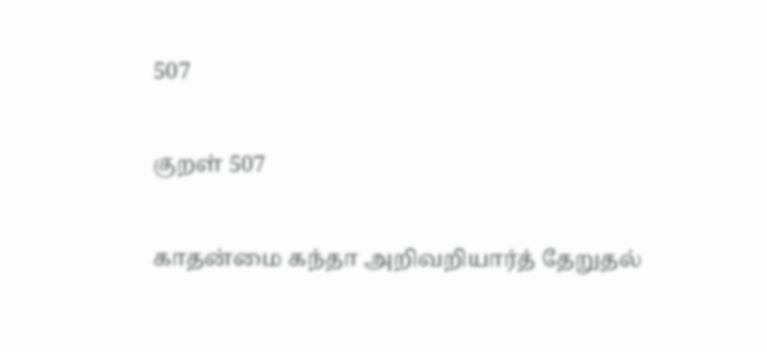507

குறள் 507

காதன்மை கந்தா அறிவறியார்த் தேறுதல்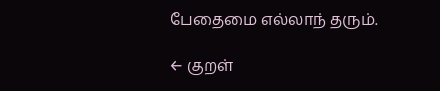பேதைமை எல்லாந் தரும்.

← குறள்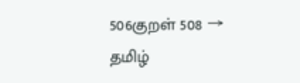506குறள் 508 →
தமிழ்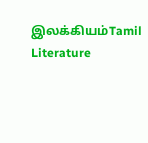இலக்கியம்Tamil Literature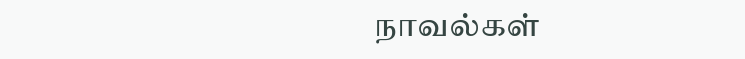நாவல்கள்